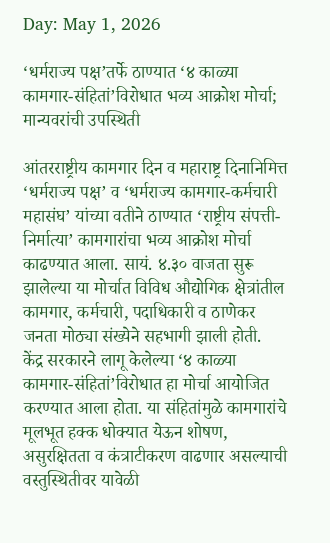Day: May 1, 2026

‘धर्मराज्य पक्ष’तर्फे ठाण्यात ‘४ काळ्या कामगार-संहितां’विरोधात भव्य आक्रोश मोर्चा; मान्यवरांची उपस्थिती

आंतरराष्ट्रीय कामगार दिन व महाराष्ट्र दिनानिमित्त ‘धर्मराज्य पक्ष’ व ‘धर्मराज्य कामगार-कर्मचारी महासंघ’ यांच्या वतीने ठाण्यात ‘राष्ट्रीय संपत्ती-निर्मात्या’ कामगारांचा भव्य आक्रोश मोर्चा काढण्यात आला. सायं. ४.३० वाजता सुरू झालेल्या या मोर्चात विविध औद्योगिक क्षेत्रांतील कामगार, कर्मचारी, पदाधिकारी व ठाणेकर जनता मोठ्या संख्येने सहभागी झाली होती.
केंद्र सरकारने लागू केलेल्या ‘४ काळ्या कामगार-संहितां’विरोधात हा मोर्चा आयोजित करण्यात आला होता. या संहितांमुळे कामगारांचे मूलभूत हक्क धोक्यात येऊन शोषण, असुरक्षितता व कंत्राटीकरण वाढणार असल्याची वस्तुस्थितीवर यावेळी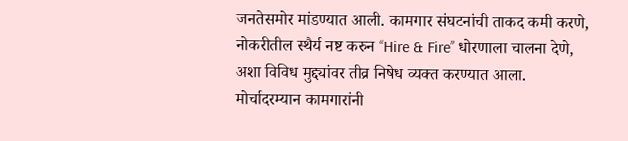जनतेसमोर मांडण्यात आली. कामगार संघटनांची ताकद कमी करणे, नोकरीतील स्थैर्य नष्ट करुन ‘‘Hire & Fire’’ धोरणाला चालना देणे, अशा विविध मुद्द्यांवर तीव्र निषेध व्यक्त करण्यात आला.
मोर्चादरम्यान कामगारांनी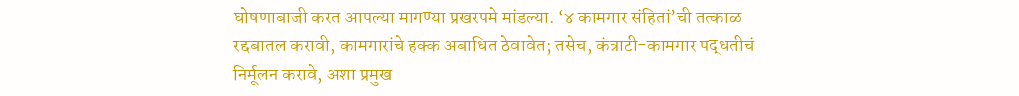घोषणाबाजी करत आपल्या मागण्या प्रखरपमे मांडल्या. ‘४ कामगार संहितां’ची तत्काळ रद्दबातल करावी, कामगारांचे हक्क अबाधित ठेवावेत; तसेच, कंत्राटी-कामगार पद्धतीचं निर्मूलन करावे, अशा प्रमुख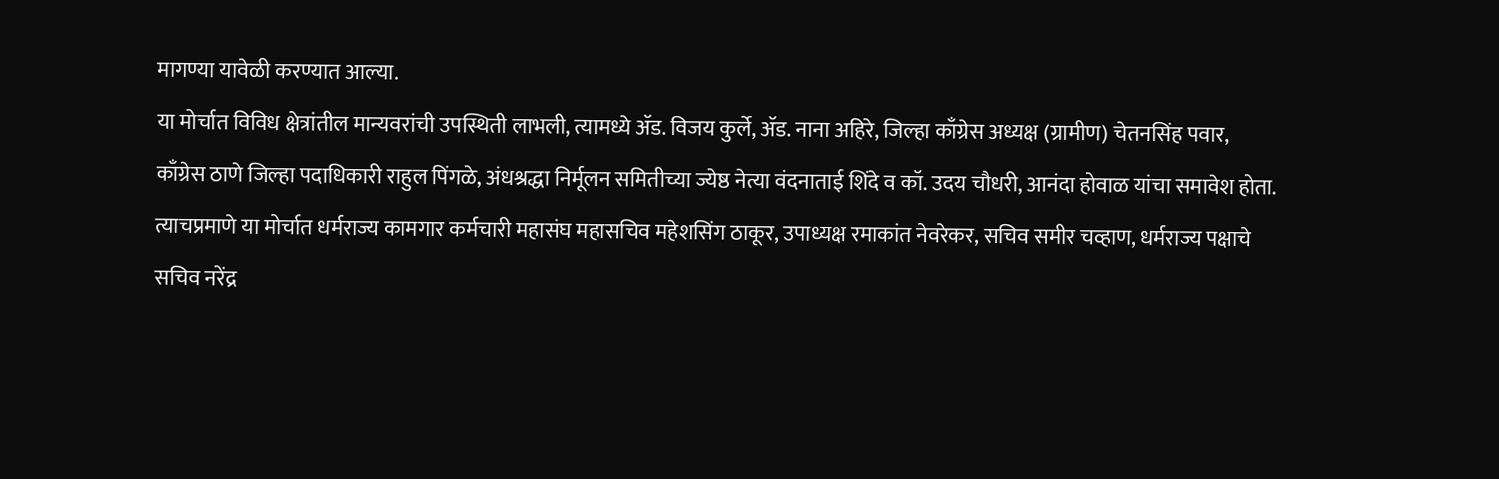मागण्या यावेळी करण्यात आल्या.
या मोर्चात विविध क्षेत्रांतील मान्यवरांची उपस्थिती लाभली, त्यामध्ये ॲड. विजय कुर्ले, ॲड. नाना अहिरे, जिल्हा काँग्रेस अध्यक्ष (ग्रामीण) चेतनसिंह पवार, काँग्रेस ठाणे जिल्हा पदाधिकारी राहुल पिंगळे, अंधश्रद्धा निर्मूलन समितीच्या ज्येष्ठ नेत्या वंदनाताई शिंदे व कॉ. उदय चौधरी, आनंदा होवाळ यांचा समावेश होता.
त्याचप्रमाणे या मोर्चात धर्मराज्य कामगार कर्मचारी महासंघ महासचिव महेशसिंग ठाकूर, उपाध्यक्ष रमाकांत नेवरेकर, सचिव समीर चव्हाण, धर्मराज्य पक्षाचे सचिव नरेंद्र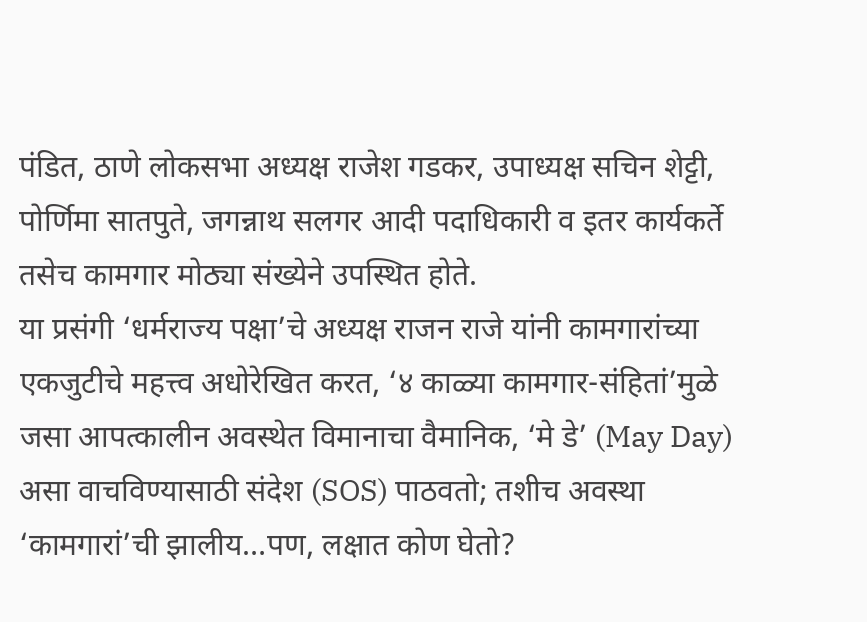पंडित, ठाणे लोकसभा अध्यक्ष राजेश गडकर, उपाध्यक्ष सचिन शेट्टी, पोर्णिमा सातपुते, जगन्नाथ सलगर आदी पदाधिकारी व इतर कार्यकर्ते तसेच कामगार मोठ्या संख्येने उपस्थित होते.
या प्रसंगी ‘धर्मराज्य पक्षा’चे अध्यक्ष राजन राजे यांनी कामगारांच्या एकजुटीचे महत्त्व अधोरेखित करत, ‘४ काळ्या कामगार-संहितां’मुळे जसा आपत्कालीन अवस्थेत विमानाचा वैमानिक, ‘मे डे’ (May Day) असा वाचविण्यासाठी संदेश (SOS) पाठवतो; तशीच अवस्था ‘कामगारां’ची झालीय…पण, लक्षात कोण घेतो?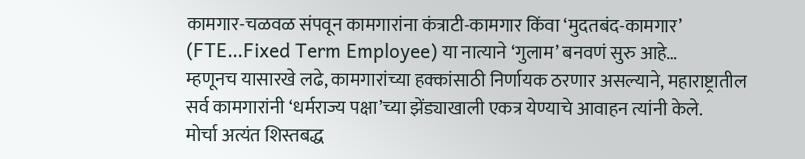कामगार-चळवळ संपवून कामगारांना कंत्राटी-कामगार किंवा ‘मुदतबंद-कामगार’ (FTE…Fixed Term Employee) या नात्याने ‘गुलाम’ बनवणं सुरु आहे…
म्हणूनच यासारखे लढे, कामगारांच्या हक्कांसाठी निर्णायक ठरणार असल्याने, महाराष्ट्रातील सर्व कामगारांनी ‘धर्मराज्य पक्षा’च्या झेंड्याखाली एकत्र येण्याचे आवाहन त्यांनी केले.
मोर्चा अत्यंत शिस्तबद्ध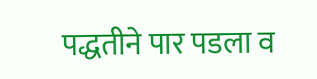पद्धतीने पार पडला व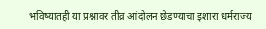भविष्यातही या प्रश्नावर तीव्र आंदोलन छेडण्याचा इशारा धर्मराज्य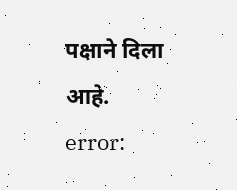पक्षाने दिला आहे.
error: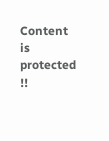Content is protected !!